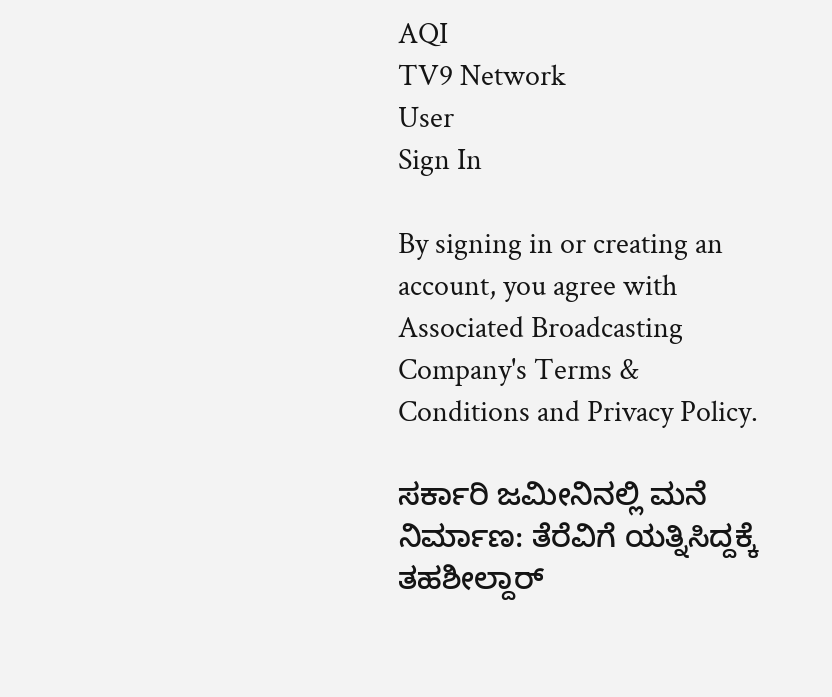AQI
TV9 Network
User
Sign In

By signing in or creating an account, you agree with Associated Broadcasting Company's Terms & Conditions and Privacy Policy.

ಸರ್ಕಾರಿ ಜಮೀನಿನಲ್ಲಿ ಮನೆ ನಿರ್ಮಾಣ: ತೆರೆವಿಗೆ ಯತ್ನಿಸಿದ್ದಕ್ಕೆ ತಹಶೀಲ್ದಾರ್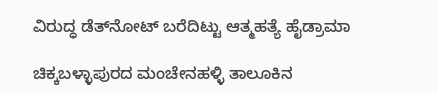ವಿರುದ್ಧ ಡೆತ್‍ನೋಟ್ ಬರೆದಿಟ್ಟು ಆತ್ಮಹತ್ಯೆ ಹೈಡ್ರಾಮಾ

ಚಿಕ್ಕಬಳ್ಳಾಪುರದ ಮಂಚೇನಹಳ್ಳಿ ತಾಲೂಕಿನ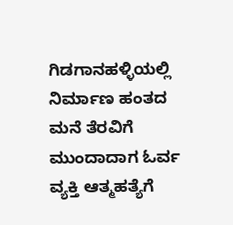ಗಿಡಗಾನಹಳ್ಳಿಯಲ್ಲಿ ನಿರ್ಮಾಣ ಹಂತದ ಮನೆ ತೆರವಿಗೆ ಮುಂದಾದಾಗ ಓರ್ವ ವ್ಯಕ್ತಿ ಆತ್ಮಹತ್ಯೆಗೆ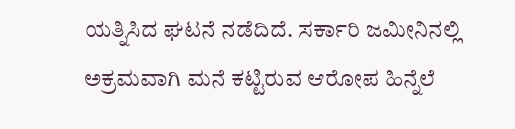ಯತ್ನಿಸಿದ ಘಟನೆ ನಡೆದಿದೆ. ಸರ್ಕಾರಿ ಜಮೀನಿನಲ್ಲಿ ಅಕ್ರಮವಾಗಿ ಮನೆ ಕಟ್ಟಿರುವ ಆರೋಪ ಹಿನ್ನೆಲೆ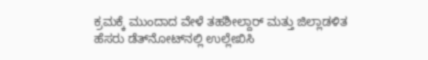ಕ್ರಮಕ್ಕೆ ಮುಂದಾದ ವೇಳೆ ತಹಶೀಲ್ದಾರ್ ಮತ್ತು ಜಿಲ್ಲಾಡಳಿತ ಹೆಸರು ಡೆತ್‌ನೋಟ್‌ನಲ್ಲಿ ಉಲ್ಲೇಖಿಸಿ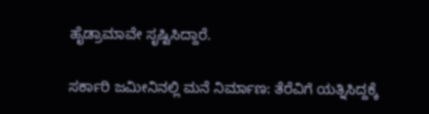ಹೈಡ್ರಾಮಾವೇ ಸೃಷ್ಟಿಸಿದ್ದಾರೆ.

ಸರ್ಕಾರಿ ಜಮೀನಿನಲ್ಲಿ ಮನೆ ನಿರ್ಮಾಣ: ತೆರೆವಿಗೆ ಯತ್ನಿಸಿದ್ದಕ್ಕೆ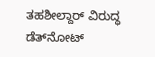ತಹಶೀಲ್ದಾರ್ ವಿರುದ್ಧ ಡೆತ್‍ನೋಟ್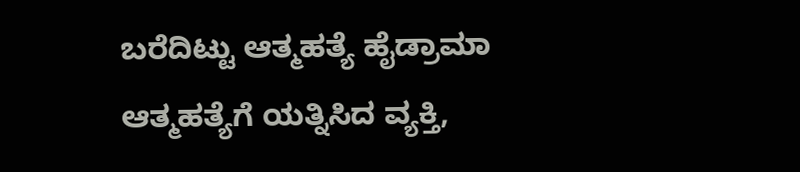ಬರೆದಿಟ್ಟು ಆತ್ಮಹತ್ಯೆ ಹೈಡ್ರಾಮಾ
ಆತ್ಮಹತ್ಯೆಗೆ ಯತ್ನಿಸಿದ ವ್ಯಕ್ತಿ,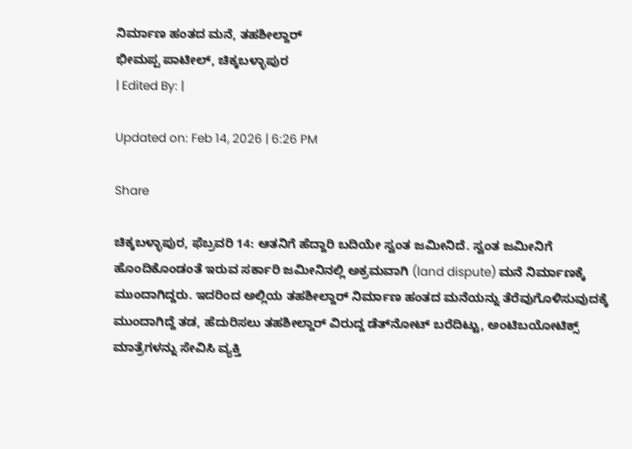ನಿರ್ಮಾಣ ಹಂತದ ಮನೆ, ತಹಶೀಲ್ದಾರ್
ಭೀಮಪ್ಪ ಪಾಟೀಲ್, ಚಿಕ್ಕಬಳ್ಳಾಪುರ
| Edited By: |

Updated on: Feb 14, 2026 | 6:26 PM

Share

ಚಿಕ್ಕಬಳ್ಳಾಪುರ, ಫೆಬ್ರವರಿ 14: ಆತನಿಗೆ ಹೆದ್ದಾರಿ ಬದಿಯೇ ಸ್ವಂತ ಜಮೀನಿದೆ. ಸ್ವಂತ ಜಮೀನಿಗೆ ಹೊಂದಿಕೊಂಡಂತೆ ಇರುವ ಸರ್ಕಾರಿ ಜಮೀನಿನಲ್ಲಿ ಅಕ್ರಮವಾಗಿ (land dispute) ಮನೆ ನಿರ್ಮಾಣಕ್ಕೆ ಮುಂದಾಗಿದ್ದರು. ಇದರಿಂದ ಅಲ್ಲಿಯ ತಹಶೀಲ್ದಾರ್ ನಿರ್ಮಾಣ ಹಂತದ ಮನೆಯನ್ನು ತೆರೆವುಗೊಳಿಸುವುದಕ್ಕೆ ಮುಂದಾಗಿದ್ದೆ ತಡ, ಹೆದುರಿಸಲು ತಹಶೀಲ್ದಾರ್ ವಿರುದ್ದ ಡೆತ್‍ನೋಟ್ ಬರೆದಿಟ್ಟು, ಅಂಟಿಬಯೋಟಿಕ್ಸ್ ಮಾತ್ರೆಗಳನ್ನು ಸೇವಿಸಿ ವ್ಯಕ್ತಿ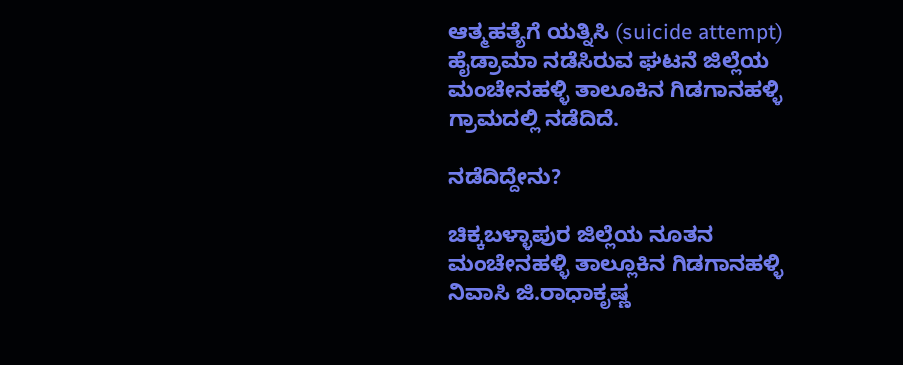ಆತ್ಮಹತ್ಯೆಗೆ ಯತ್ನಿಸಿ (suicide attempt) ಹೈಡ್ರಾಮಾ ನಡೆಸಿರುವ ಘಟನೆ ಜಿಲ್ಲೆಯ ಮಂಚೇನಹಳ್ಳಿ ತಾಲೂಕಿನ ಗಿಡಗಾನಹಳ್ಳಿ ಗ್ರಾಮದಲ್ಲಿ ನಡೆದಿದೆ.

ನಡೆದಿದ್ದೇನು?

ಚಿಕ್ಕಬಳ್ಳಾಪುರ ಜಿಲ್ಲೆಯ ನೂತನ ಮಂಚೇನಹಳ್ಳಿ ತಾಲ್ಲೂಕಿನ ಗಿಡಗಾನಹಳ್ಳಿ ನಿವಾಸಿ ಜಿ.ರಾಧಾಕೃಷ್ಣ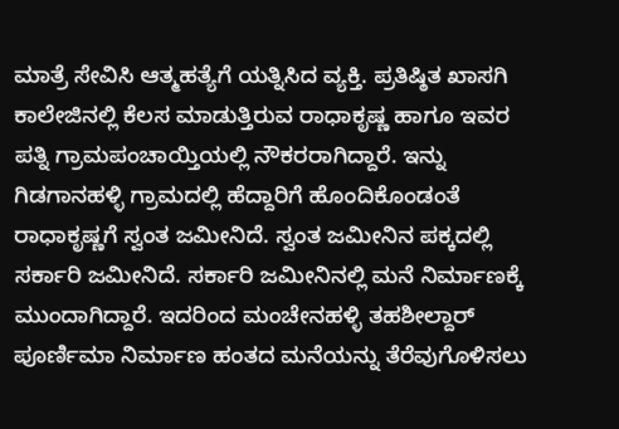ಮಾತ್ರೆ ಸೇವಿಸಿ ಆತ್ಮಹತ್ಯೆಗೆ ಯತ್ನಿಸಿದ ವ್ಯಕ್ತಿ. ಪ್ರತಿಷ್ಠಿತ ಖಾಸಗಿ ಕಾಲೇಜಿನಲ್ಲಿ ಕೆಲಸ ಮಾಡುತ್ತಿರುವ ರಾಧಾಕೃಷ್ಣ ಹಾಗೂ ಇವರ ಪತ್ನಿ ಗ್ರಾಮಪಂಚಾಯ್ತಿಯಲ್ಲಿ ನೌಕರರಾಗಿದ್ದಾರೆ. ಇನ್ನು ಗಿಡಗಾನಹಳ್ಳಿ ಗ್ರಾಮದಲ್ಲಿ ಹೆದ್ದಾರಿಗೆ ಹೊಂದಿಕೊಂಡಂತೆ ರಾಧಾಕೃಷ್ಣಗೆ ಸ್ವಂತ ಜಮೀನಿದೆ. ಸ್ವಂತ ಜಮೀನಿನ ಪಕ್ಕದಲ್ಲಿ ಸರ್ಕಾರಿ ಜಮೀನಿದೆ. ಸರ್ಕಾರಿ ಜಮೀನಿನಲ್ಲಿ ಮನೆ ನಿರ್ಮಾಣಕ್ಕೆ ಮುಂದಾಗಿದ್ದಾರೆ. ಇದರಿಂದ ಮಂಚೇನಹಳ್ಳಿ ತಹಶೀಲ್ದಾರ್ ಪೂರ್ಣಿಮಾ ನಿರ್ಮಾಣ ಹಂತದ ಮನೆಯನ್ನು ತೆರೆವುಗೊಳಿಸಲು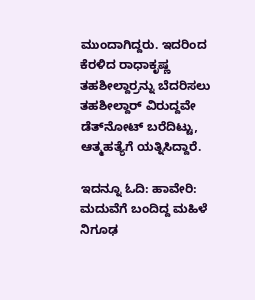ಮುಂದಾಗಿದ್ದರು. ಇದರಿಂದ ಕೆರಳಿದ ರಾಧಾಕೃಷ್ಣ ತಹಶೀಲ್ದಾರ್‍ರನ್ನು ಬೆದರಿಸಲು ತಹಶೀಲ್ದಾರ್ ವಿರುದ್ದವೇ ಡೆತ್‍ನೋಟ್ ಬರೆದಿಟ್ಟು, ಆತ್ಮಹತ್ಯೆಗೆ ಯತ್ನಿಸಿದ್ದಾರೆ.

ಇದನ್ನೂ ಓದಿ: ಹಾವೇರಿ: ಮದುವೆಗೆ ಬಂದಿದ್ದ ಮಹಿಳೆ ನಿಗೂಢ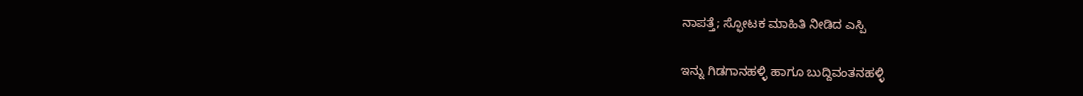ನಾಪತ್ತೆ; ಸ್ಫೋಟಕ ಮಾಹಿತಿ ನೀಡಿದ ಎಸ್ಪಿ

ಇನ್ನು ಗಿಡಗಾನಹಳ್ಳಿ ಹಾಗೂ ಬುದ್ದಿವಂತನಹಳ್ಳಿ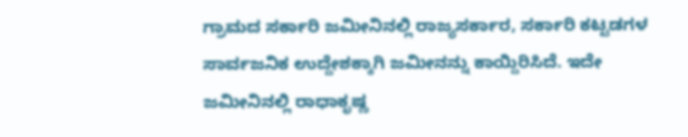ಗ್ರಾಮದ ಸರ್ಕಾರಿ ಜಮೀನಿನಲ್ಲಿ ರಾಜ್ಯಸರ್ಕಾರ, ಸರ್ಕಾರಿ ಕಟ್ಟಡಗಳ ಸಾರ್ವಜನಿಕ ಉದ್ದೇಶಕ್ಕಾಗಿ ಜಮೀನನ್ನು ಕಾಯ್ದಿರಿಸಿದೆ. ಇದೇ ಜಮೀನಿನಲ್ಲಿ ರಾಧಾಕೃಷ್ಣ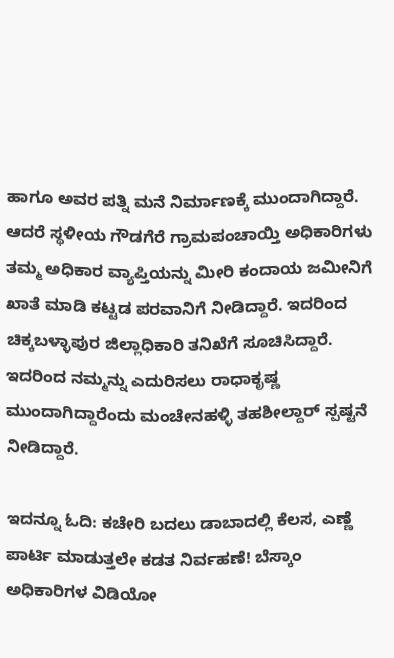ಹಾಗೂ ಅವರ ಪತ್ನಿ ಮನೆ ನಿರ್ಮಾಣಕ್ಕೆ ಮುಂದಾಗಿದ್ದಾರೆ. ಆದರೆ ಸ್ಥಳೀಯ ಗೌಡಗೆರೆ ಗ್ರಾಮಪಂಚಾಯ್ತಿ ಅಧಿಕಾರಿಗಳು ತಮ್ಮ ಅಧಿಕಾರ ವ್ಯಾಪ್ತಿಯನ್ನು ಮೀರಿ ಕಂದಾಯ ಜಮೀನಿಗೆ ಖಾತೆ ಮಾಡಿ ಕಟ್ಟಡ ಪರವಾನಿಗೆ ನೀಡಿದ್ದಾರೆ. ಇದರಿಂದ ಚಿಕ್ಕಬಳ್ಳಾಪುರ ಜಿಲ್ಲಾಧಿಕಾರಿ ತನಿಖೆಗೆ ಸೂಚಿಸಿದ್ದಾರೆ. ಇದರಿಂದ ನಮ್ಮನ್ನು ಎದುರಿಸಲು ರಾಧಾಕೃಷ್ಣ ಮುಂದಾಗಿದ್ದಾರೆಂದು ಮಂಚೇನಹಳ್ಳಿ ತಹಶೀಲ್ದಾರ್ ಸ್ಪಷ್ಟನೆ ನೀಡಿದ್ದಾರೆ.

ಇದನ್ನೂ ಓದಿ: ಕಚೇರಿ ಬದಲು ಡಾಬಾದಲ್ಲಿ ಕೆಲಸ, ಎಣ್ಣೆ ಪಾರ್ಟಿ ಮಾಡುತ್ತಲೇ ಕಡತ ನಿರ್ವಹಣೆ! ಬೆಸ್ಕಾಂ ಅಧಿಕಾರಿಗಳ ವಿಡಿಯೋ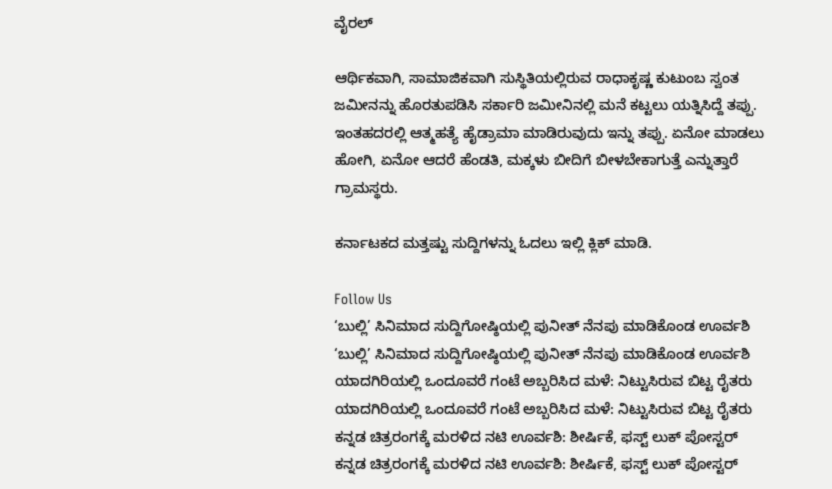ವೈರಲ್

ಆರ್ಥಿಕವಾಗಿ, ಸಾಮಾಜಿಕವಾಗಿ ಸುಸ್ಥಿತಿಯಲ್ಲಿರುವ ರಾಧಾಕೃಷ್ಣ ಕುಟುಂಬ ಸ್ವಂತ ಜಮೀನನ್ನು ಹೊರತುಪಡಿಸಿ ಸರ್ಕಾರಿ ಜಮೀನಿನಲ್ಲಿ ಮನೆ ಕಟ್ಟಲು ಯತ್ನಿಸಿದ್ದೆ ತಪ್ಪು. ಇಂತಹದರಲ್ಲಿ ಆತ್ಮಹತ್ಯೆ ಹೈಡ್ರಾಮಾ ಮಾಡಿರುವುದು ಇನ್ನು ತಪ್ಪು. ಏನೋ ಮಾಡಲು ಹೋಗಿ, ಏನೋ ಆದರೆ ಹೆಂಡತಿ, ಮಕ್ಕಳು ಬೀದಿಗೆ ಬೀಳಬೇಕಾಗುತ್ತೆ ಎನ್ನುತ್ತಾರೆ ಗ್ರಾಮಸ್ಥರು.

ಕರ್ನಾಟಕದ ಮತ್ತಷ್ಟು ಸುದ್ದಿಗಳನ್ನು ಓದಲು ಇಲ್ಲಿ ಕ್ಲಿಕ್ ಮಾಡಿ.

Follow Us
‘ಬುಲ್ಲಿ’ ಸಿನಿಮಾದ ಸುದ್ದಿಗೋಷ್ಠಿಯಲ್ಲಿ ಪುನೀತ್ ನೆನಪು ಮಾಡಿಕೊಂಡ ಊರ್ವಶಿ
‘ಬುಲ್ಲಿ’ ಸಿನಿಮಾದ ಸುದ್ದಿಗೋಷ್ಠಿಯಲ್ಲಿ ಪುನೀತ್ ನೆನಪು ಮಾಡಿಕೊಂಡ ಊರ್ವಶಿ
ಯಾದಗಿರಿಯಲ್ಲಿ ಒಂದೂವರೆ ಗಂಟೆ ಅಬ್ಬರಿಸಿದ ಮಳೆ: ನಿಟ್ಟುಸಿರುವ ಬಿಟ್ಟ ರೈತರು
ಯಾದಗಿರಿಯಲ್ಲಿ ಒಂದೂವರೆ ಗಂಟೆ ಅಬ್ಬರಿಸಿದ ಮಳೆ: ನಿಟ್ಟುಸಿರುವ ಬಿಟ್ಟ ರೈತರು
ಕನ್ನಡ ಚಿತ್ರರಂಗಕ್ಕೆ ಮರಳಿದ ನಟಿ ಊರ್ವಶಿ: ಶೀರ್ಷಿಕೆ, ಫಸ್ಟ್ ಲುಕ್ ಪೋಸ್ಟರ್
ಕನ್ನಡ ಚಿತ್ರರಂಗಕ್ಕೆ ಮರಳಿದ ನಟಿ ಊರ್ವಶಿ: ಶೀರ್ಷಿಕೆ, ಫಸ್ಟ್ ಲುಕ್ ಪೋಸ್ಟರ್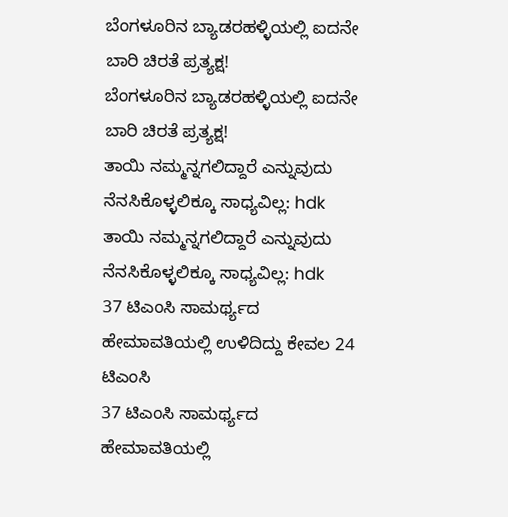ಬೆಂಗಳೂರಿನ ಬ್ಯಾಡರಹಳ್ಳಿಯಲ್ಲಿ ಐದನೇ ಬಾರಿ ಚಿರತೆ ಪ್ರತ್ಯಕ್ಷ!
ಬೆಂಗಳೂರಿನ ಬ್ಯಾಡರಹಳ್ಳಿಯಲ್ಲಿ ಐದನೇ ಬಾರಿ ಚಿರತೆ ಪ್ರತ್ಯಕ್ಷ!
ತಾಯಿ ನಮ್ಮನ್ನಗಲಿದ್ದಾರೆ ಎನ್ನುವುದು ನೆನಸಿಕೊಳ್ಳಲಿಕ್ಕೂ ಸಾಧ್ಯವಿಲ್ಲ: hdk
ತಾಯಿ ನಮ್ಮನ್ನಗಲಿದ್ದಾರೆ ಎನ್ನುವುದು ನೆನಸಿಕೊಳ್ಳಲಿಕ್ಕೂ ಸಾಧ್ಯವಿಲ್ಲ: hdk
37 ಟಿಎಂಸಿ ಸಾಮರ್ಥ್ಯದ ಹೇಮಾವತಿಯಲ್ಲಿ ಉಳಿದಿದ್ದು ಕೇವಲ 24 ಟಿಎಂಸಿ
37 ಟಿಎಂಸಿ ಸಾಮರ್ಥ್ಯದ ಹೇಮಾವತಿಯಲ್ಲಿ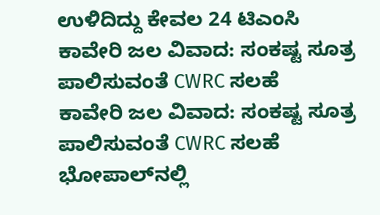ಉಳಿದಿದ್ದು ಕೇವಲ 24 ಟಿಎಂಸಿ
ಕಾವೇರಿ ಜಲ ವಿವಾದ: ಸಂಕಷ್ಟ ಸೂತ್ರ ಪಾಲಿಸುವಂತೆ CWRC ಸಲಹೆ
ಕಾವೇರಿ ಜಲ ವಿವಾದ: ಸಂಕಷ್ಟ ಸೂತ್ರ ಪಾಲಿಸುವಂತೆ CWRC ಸಲಹೆ
ಭೋಪಾಲ್‌ನಲ್ಲಿ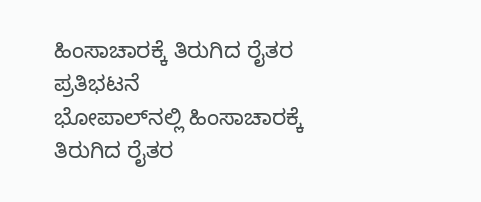ಹಿಂಸಾಚಾರಕ್ಕೆ ತಿರುಗಿದ ರೈತರ ಪ್ರತಿಭಟನೆ
ಭೋಪಾಲ್‌ನಲ್ಲಿ ಹಿಂಸಾಚಾರಕ್ಕೆ ತಿರುಗಿದ ರೈತರ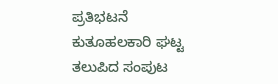ಪ್ರತಿಭಟನೆ
ಕುತೂಹಲಕಾರಿ ಘಟ್ಟ ತಲುಪಿದ ಸಂಪುಟ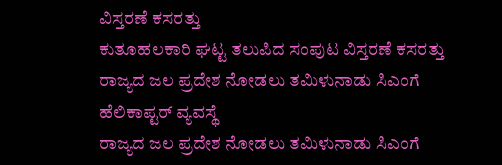ವಿಸ್ತರಣೆ ಕಸರತ್ತು
ಕುತೂಹಲಕಾರಿ ಘಟ್ಟ ತಲುಪಿದ ಸಂಪುಟ ವಿಸ್ತರಣೆ ಕಸರತ್ತು
ರಾಜ್ಯದ ಜಲ ಪ್ರದೇಶ ನೋಡಲು ತಮಿಳುನಾಡು ಸಿಎಂಗೆ ಹೆಲಿಕಾಪ್ಟರ್ ವ್ಯವಸ್ಥೆ
ರಾಜ್ಯದ ಜಲ ಪ್ರದೇಶ ನೋಡಲು ತಮಿಳುನಾಡು ಸಿಎಂಗೆ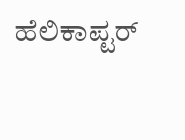ಹೆಲಿಕಾಪ್ಟರ್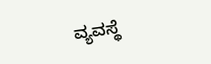ವ್ಯವಸ್ಥೆ